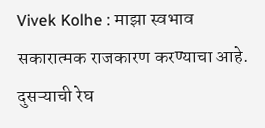Vivek Kolhe : माझा स्वभाव सकारात्मक राजकारण करण्याचा आहे. दुसऱ्याची रेघ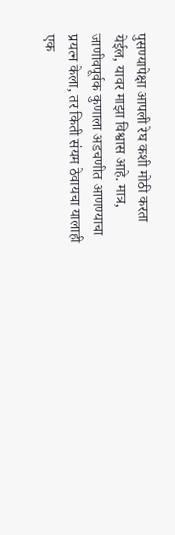पुसण्यापेक्षा आपली रेघ कशी मोठी करता येईल, यावर माझा विश्वास आहे. मात्र, जाणीवपूर्वक कुणाला अडचणीत आणण्याचा प्रयत्न केला, तर किती संयम ठेवायचा यालाही एक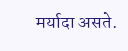मर्यादा असते.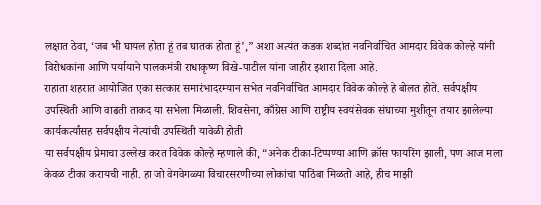लक्षात ठेवा, ‘जब भी घायल होता हूं तब घातक होता हूं’,” अशा अत्यंत कडक शब्दांत नवनिर्वाचित आमदार विवेक कोल्हे यांनी विरोधकांना आणि पर्यायाने पालकमंत्री राधाकृष्ण विखे-पाटील यांना जाहीर इशारा दिला आहे.
राहाता शहरात आयोजित एका सत्कार समारंभादरम्यान सभेत नवनिर्वाचित आमदार विवेक कोल्हे हे बोलत होते. सर्वपक्षीय उपस्थिती आणि वाढती ताकद या सभेला मिळाली. शिवसेना, काँग्रेस आणि राष्ट्रीय स्वयंसेवक संघाच्या मुशीतून तयार झालेल्या कार्यकर्त्यांसह सर्वपक्षीय नेत्यांची उपस्थिती यावेळी होती
या सर्वपक्षीय प्रेमाचा उल्लेख करत विवेक कोल्हे म्हणाले की, “अनेक टीका-टिप्पण्या आणि क्रॉस फायरिंग झाली, पण आज मला केवळ टीका करायची नाही. हा जो वेगवेगळ्या विचारसरणीच्या लोकांचा पाठिंबा मिळतो आहे, हीच माझी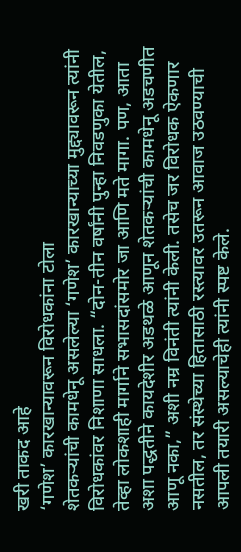खरी ताकद आहे
‘गणेश’ कारखान्यावरून विरोधकांना टोला
शेतकऱ्यांची कामधेनू असलेल्या ‘गणेश’ कारखान्याच्या मुद्द्यावरून त्यांनी विरोधकांवर निशाणा साधला. “दोन-तीन वर्षांनी पुन्हा निवडणुका येतील, तेव्हा लोकशाही मार्गाने सभासदांसमोर जा आणि मते मागा. पण, आता अशा पद्धतीने कायदेशीर अडथळे आणून शेतकऱ्यांची कामधेनू अडचणीत आणू नका,” अशी नम्र विनंती त्यांनी केली. तसेच जर विरोधक ऐकणार नसतील, तर संस्थेच्या हितासाठी रस्त्यावर उतरून आवाज उठवण्याची आपली तयारी असल्याचेही त्यांनी स्पष्ट केले.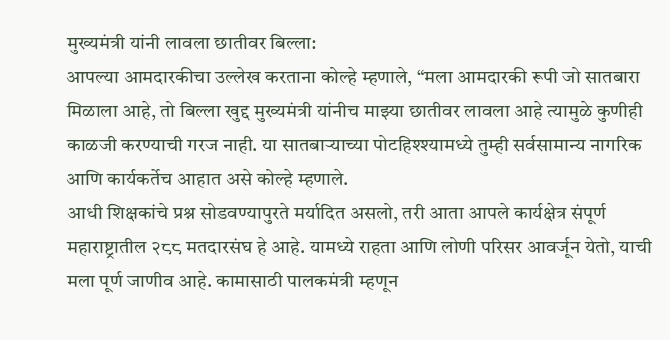मुख्यमंत्री यांनी लावला छातीवर बिल्ला:
आपल्या आमदारकीचा उल्लेख करताना कोल्हे म्हणाले, “मला आमदारकी रूपी जो सातबारा मिळाला आहे, तो बिल्ला खुद्द मुख्यमंत्री यांनीच माझ्या छातीवर लावला आहे त्यामुळे कुणीही काळजी करण्याची गरज नाही. या सातबाऱ्याच्या पोटहिश्श्यामध्ये तुम्ही सर्वसामान्य नागरिक आणि कार्यकर्तेच आहात असे कोल्हे म्हणाले.
आधी शिक्षकांचे प्रश्न सोडवण्यापुरते मर्यादित असलो, तरी आता आपले कार्यक्षेत्र संपूर्ण महाराष्ट्रातील २८८ मतदारसंघ हे आहे. यामध्ये राहता आणि लोणी परिसर आवर्जून येतो, याची मला पूर्ण जाणीव आहे. कामासाठी पालकमंत्री म्हणून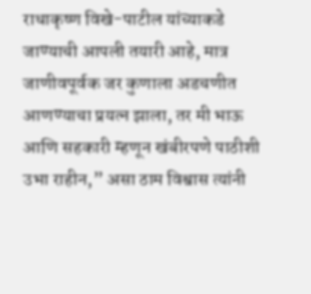राधाकृष्ण विखे-पाटील यांच्याकडे जाण्याची आपली तयारी आहे, मात्र जाणीवपूर्वक जर कुणाला अडचणीत आणण्याचा प्रयत्न झाला, तर मी भाऊ आणि सहकारी म्हणून खंबीरपणे पाठीशी उभा राहीन,” असा ठाम विश्वास त्यांनी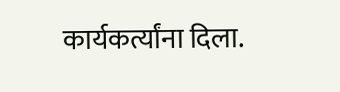कार्यकर्त्यांना दिला.